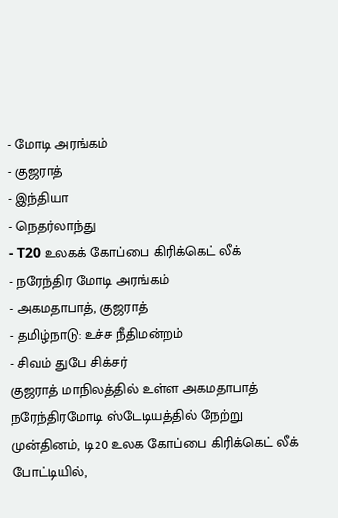- மோடி அரங்கம்
- குஜராத்
- இந்தியா
- நெதர்லாந்து
- T20 உலகக் கோப்பை கிரிக்கெட் லீக்
- நரேந்திர மோடி அரங்கம்
- அகமதாபாத், குஜராத்
- தமிழ்நாடு: உச்ச நீதிமன்றம்
- சிவம் துபே சிக்சர்
குஜராத் மாநிலத்தில் உள்ள அகமதாபாத் நரேந்திரமோடி ஸ்டேடியத்தில் நேற்று முன்தினம், டி20 உலக கோப்பை கிரிக்கெட் லீக் போட்டியில்,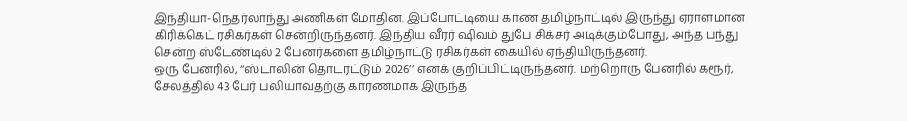இந்தியா-நெதர்லாந்து அணிகள் மோதின. இப்போட்டியை காண தமிழ்நாட்டில் இருந்து ஏராளமான கிரிக்கெட் ரசிகர்கள் சென்றிருந்தனர். இந்திய வீரர் ஷிவம் துபே சிக்சர் அடிக்கும்போது, அந்த பந்து சென்ற ஸ்டேண்டில் 2 பேனர்களை தமிழ்நாட்டு ரசிகர்கள் கையில் ஏந்தியிருந்தனர்.
ஒரு பேனரில், ‘‘ஸ்டாலின் தொடரட்டும் 2026’’ எனக் குறிப்பிட்டிருந்தனர். மற்றொரு பேனரில் கரூர், சேலத்தில் 43 பேர் பலியாவதற்கு காரணமாக இருந்த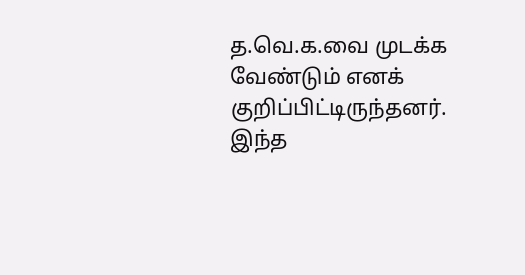த.வெ.க.வை முடக்க வேண்டும் எனக் குறிப்பிட்டிருந்தனர். இந்த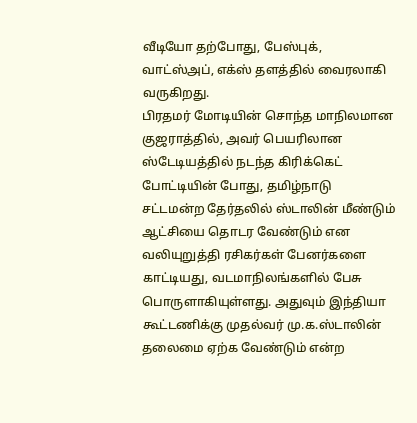வீடியோ தற்போது, பேஸ்புக், வாட்ஸ்அப், எக்ஸ் தளத்தில் வைரலாகி வருகிறது.
பிரதமர் மோடியின் சொந்த மாநிலமான குஜராத்தில், அவர் பெயரிலான ஸ்டேடியத்தில் நடந்த கிரிக்கெட் போட்டியின் போது, தமிழ்நாடு சட்டமன்ற தேர்தலில் ஸ்டாலின் மீண்டும் ஆட்சியை தொடர வேண்டும் என வலியுறுத்தி ரசிகர்கள் பேனர்களை காட்டியது, வடமாநிலங்களில் பேசு பொருளாகியுள்ளது. அதுவும் இந்தியா கூட்டணிக்கு முதல்வர் மு.க.ஸ்டாலின் தலைமை ஏற்க வேண்டும் என்ற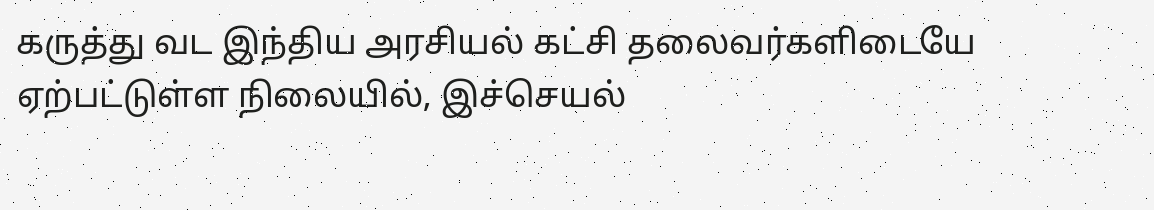கருத்து வட இந்திய அரசியல் கட்சி தலைவர்களிடையே ஏற்பட்டுள்ள நிலையில், இச்செயல்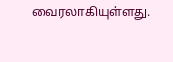வைரலாகியுள்ளது.